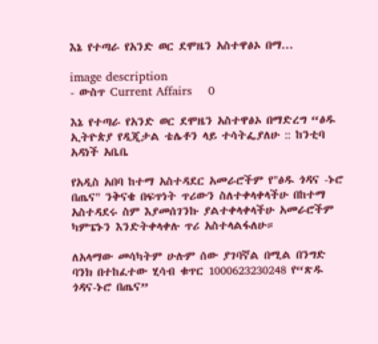እኔ የተጣራ የአንድ ወር ደሞዜን አስተዋፅኦ በማ...

image description
- ውስጥ Current Affairs    0

እኔ የተጣራ የአንድ ወር ደሞዜን አስተዋፅኦ በማድረግ “ፅዱ ኢትዮጵያ የዲጂታል ቴሌቶን ላይ ተሳትፌያለሁ :: ከንቲባ አዳነች አቤቤ

የአዲስ አበባ ከተማ አስተዳደር አመራሮችም የ"ፅዱ ጎዳና -ኑሮ በጤና" ንቅናቄ በፍጥነት ጥሪውን ስለተቀላቀላችሁ በከተማ አስተዳደሩ ስም እያመሰገንኩ ያልተቀላቀላችሁ አመራሮችም ካምፔኑን እንድትቀላቀሉ ጥሪ አስተላልፋለሁ።

ለአላማው መሳካትም ሁሉም ሰው ያገባኛል በሚል በንግድ ባንክ በተከፈተው ሂሳብ ቁጥር 1000623230248 የ“ጽዱ ጎዳና-ኑሮ በጤና”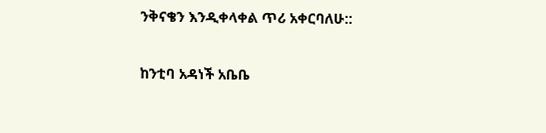ንቅናቄን እንዲቀላቀል ጥሪ አቀርባለሁ::

ከንቲባ አዳነች አቤቤ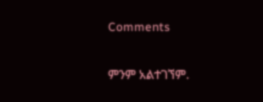Comments

ምንም አልተገኘም.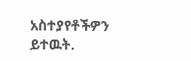አስተያየቶችዎን ይተዉት.